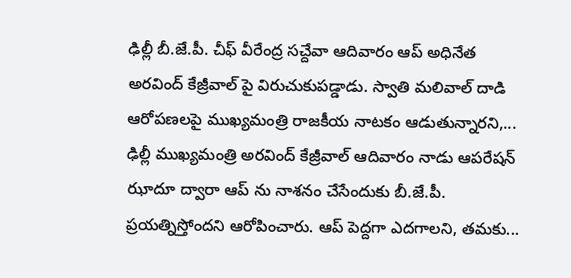ఢిల్లీ బీ.జే.పీ. చీఫ్ వీరేంద్ర సచ్దేవా ఆదివారం ఆప్ అధినేత అరవింద్ కేజ్రీవాల్ పై విరుచుకుపడ్డాడు. స్వాతి మలివాల్ దాడి ఆరోపణలపై ముఖ్యమంత్రి రాజకీయ నాటకం ఆడుతున్నారని,...
ఢిల్లీ ముఖ్యమంత్రి అరవింద్ కేజ్రీవాల్ ఆదివారం నాడు ఆపరేషన్ ఝాదూ ద్వారా ఆప్ ను నాశనం చేసేందుకు బీ.జే.పీ. ప్రయత్నిస్తోందని ఆరోపించారు. ఆప్ పెద్దగా ఎదగాలని, తమకు...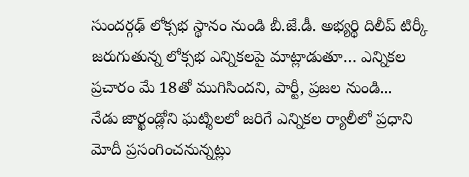సుందర్గఢ్ లోక్సభ స్థానం నుండి బీ.జే.డీ. అభ్యర్థి దిలీప్ టిర్కీ జరుగుతున్న లోక్సభ ఎన్నికలపై మాట్లాడుతూ… ఎన్నికల ప్రచారం మే 18తో ముగిసిందని, పార్టీ, ప్రజల నుండి...
నేడు జార్ఖండ్లోని ఘట్శిలలో జరిగే ఎన్నికల ర్యాలీలో ప్రధాని మోదీ ప్రసంగించనున్నట్లు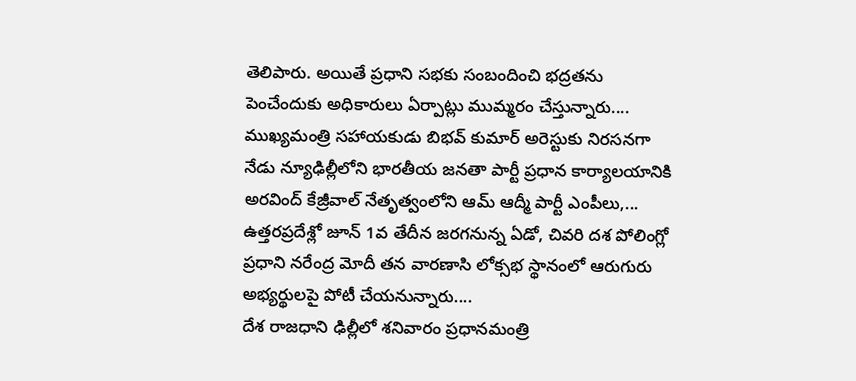తెలిపారు. అయితే ప్రధాని సభకు సంబందించి భద్రతను పెంచేందుకు అధికారులు ఏర్పాట్లు ముమ్మరం చేస్తున్నారు....
ముఖ్యమంత్రి సహాయకుడు బిభవ్ కుమార్ అరెస్టుకు నిరసనగా నేడు న్యూఢిల్లీలోని భారతీయ జనతా పార్టీ ప్రధాన కార్యాలయానికి అరవింద్ కేజ్రీవాల్ నేతృత్వంలోని ఆమ్ ఆద్మీ పార్టీ ఎంపీలు,...
ఉత్తరప్రదేశ్లో జూన్ 1వ తేదీన జరగనున్న ఏడో, చివరి దశ పోలింగ్లో ప్రధాని నరేంద్ర మోదీ తన వారణాసి లోక్సభ స్థానంలో ఆరుగురు అభ్యర్థులపై పోటీ చేయనున్నారు....
దేశ రాజధాని ఢిల్లీలో శనివారం ప్రధానమంత్రి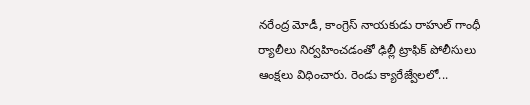నరేంద్ర మోడీ, కాంగ్రెస్ నాయకుడు రాహుల్ గాంధీ ర్యాలీలు నిర్వహించడంతో ఢిల్లీ ట్రాఫిక్ పోలీసులు ఆంక్షలు విధించారు. రెండు క్యారేజ్వేలలో...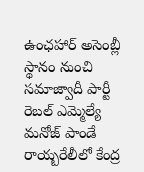ఉంఛహార్ అసెంబ్లీ స్థానం నుంచి సమాజ్వాదీ పార్టీ రెబల్ ఎమ్మెల్యే మనోజ్ పాండే రాయ్బరేలీలో కేంద్ర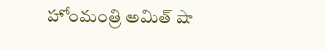హోంమంత్రి అమిత్ షా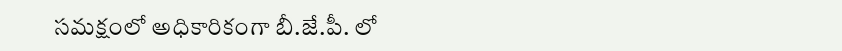సమక్షంలో అధికారికంగా బీ.జే.పీ. లో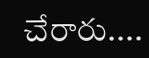చేరారు....